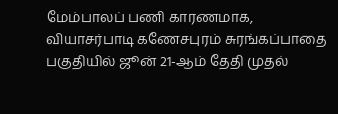மேம்பாலப் பணி காரணமாக, வியாசர்பாடி கணேசபுரம் சுரங்கப்பாதை பகுதியில் ஜூன் 21-ஆம் தேதி முதல்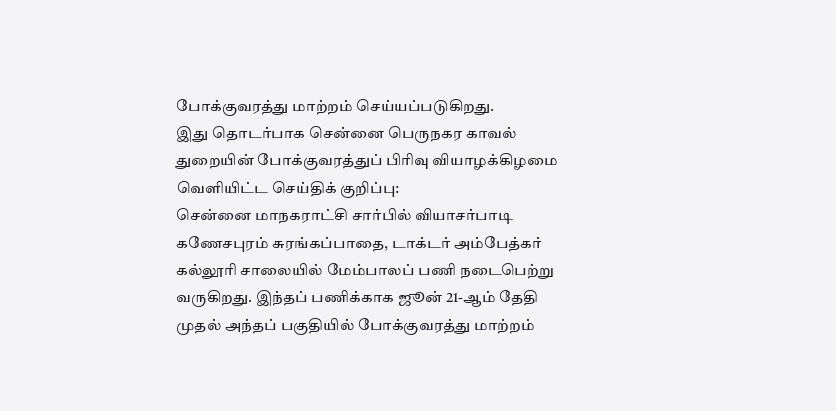போக்குவரத்து மாற்றம் செய்யப்படுகிறது.
இது தொடர்பாக சென்னை பெருநகர காவல் துறையின் போக்குவரத்துப் பிரிவு வியாழக்கிழமை வெளியிட்ட செய்திக் குறிப்பு:
சென்னை மாநகராட்சி சார்பில் வியாசர்பாடி கணேசபுரம் சுரங்கப்பாதை, டாக்டர் அம்பேத்கர் கல்லூரி சாலையில் மேம்பாலப் பணி நடைபெற்று வருகிறது. இந்தப் பணிக்காக ஜூன் 21-ஆம் தேதி முதல் அந்தப் பகுதியில் போக்குவரத்து மாற்றம்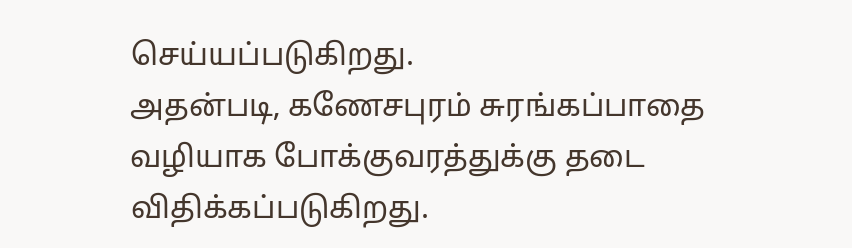செய்யப்படுகிறது.
அதன்படி, கணேசபுரம் சுரங்கப்பாதை வழியாக போக்குவரத்துக்கு தடை விதிக்கப்படுகிறது.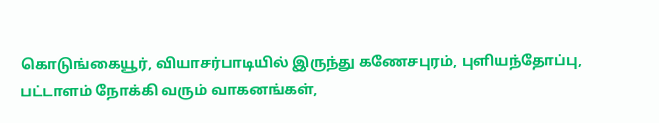கொடுங்கையூர், வியாசர்பாடியில் இருந்து கணேசபுரம், புளியந்தோப்பு, பட்டாளம் நோக்கி வரும் வாகனங்கள்,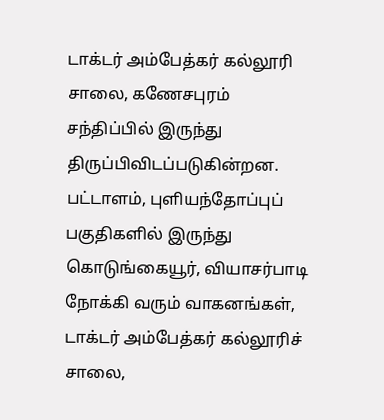டாக்டர் அம்பேத்கர் கல்லூரி சாலை, கணேசபுரம் சந்திப்பில் இருந்து திருப்பிவிடப்படுகின்றன.
பட்டாளம், புளியந்தோப்புப் பகுதிகளில் இருந்து கொடுங்கையூர், வியாசர்பாடி நோக்கி வரும் வாகனங்கள், டாக்டர் அம்பேத்கர் கல்லூரிச் சாலை,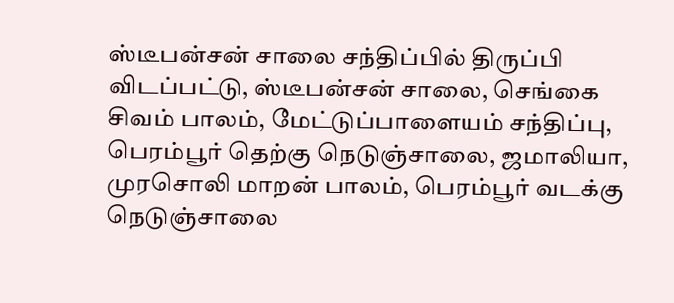ஸ்டீபன்சன் சாலை சந்திப்பில் திருப்பி விடப்பட்டு, ஸ்டீபன்சன் சாலை, செங்கை சிவம் பாலம், மேட்டுப்பாளையம் சந்திப்பு, பெரம்பூர் தெற்கு நெடுஞ்சாலை, ஜமாலியா, முரசொலி மாறன் பாலம், பெரம்பூர் வடக்கு நெடுஞ்சாலை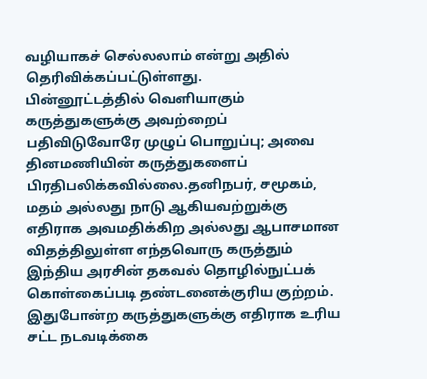வழியாகச் செல்லலாம் என்று அதில் தெரிவிக்கப்பட்டுள்ளது.
பின்னூட்டத்தில் வெளியாகும் கருத்துகளுக்கு அவற்றைப் பதிவிடுவோரே முழுப் பொறுப்பு; அவை தினமணியின் கருத்துகளைப் பிரதிபலிக்கவில்லை.தனிநபர், சமூகம், மதம் அல்லது நாடு ஆகியவற்றுக்கு எதிராக அவமதிக்கிற அல்லது ஆபாசமான விதத்திலுள்ள எந்தவொரு கருத்தும் இந்திய அரசின் தகவல் தொழில்நுட்பக் கொள்கைப்படி தண்டனைக்குரிய குற்றம். இதுபோன்ற கருத்துகளுக்கு எதிராக உரிய சட்ட நடவடிக்கை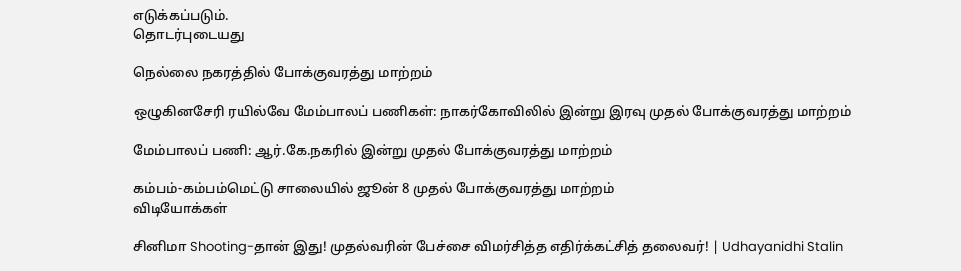எடுக்கப்படும்.
தொடர்புடையது

நெல்லை நகரத்தில் போக்குவரத்து மாற்றம்

ஒழுகினசேரி ரயில்வே மேம்பாலப் பணிகள்: நாகர்கோவிலில் இன்று இரவு முதல் போக்குவரத்து மாற்றம்

மேம்பாலப் பணி: ஆர்.கே.நகரில் இன்று முதல் போக்குவரத்து மாற்றம்

கம்பம்-கம்பம்மெட்டு சாலையில் ஜூன் 8 முதல் போக்குவரத்து மாற்றம்
விடியோக்கள்

சினிமா Shooting-தான் இது! முதல்வரின் பேச்சை விமர்சித்த எதிர்க்கட்சித் தலைவர்! | Udhayanidhi Stalin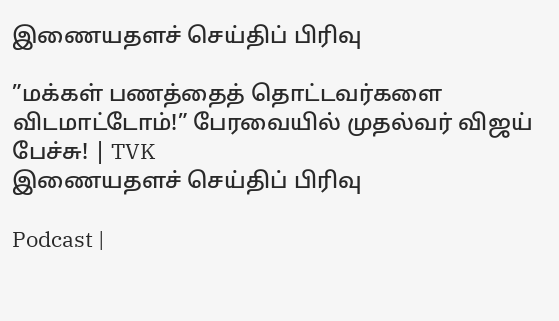இணையதளச் செய்திப் பிரிவு

”மக்கள் பணத்தைத் தொட்டவர்களை விடமாட்டோம்!” பேரவையில் முதல்வர் விஜய் பேச்சு! | TVK
இணையதளச் செய்திப் பிரிவு

Podcast |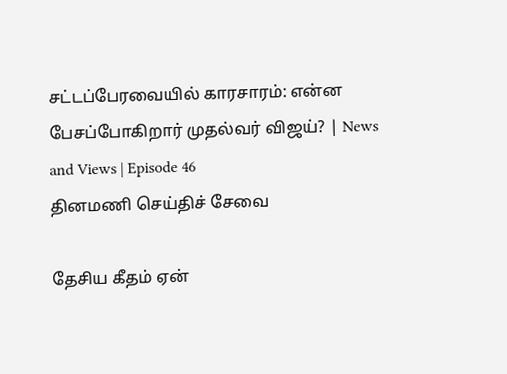சட்டப்பேரவையில் காரசாரம்: என்ன பேசப்போகிறார் முதல்வர் விஜய்? | News and Views | Episode 46
தினமணி செய்திச் சேவை

தேசிய கீதம் ஏன்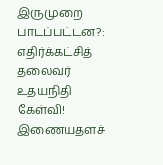இருமுறை பாடப்பட்டன?: எதிர்க்கட்சித் தலைவர் உதயநிதி கேள்வி!
இணையதளச்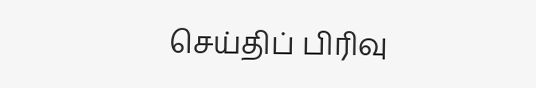செய்திப் பிரிவு